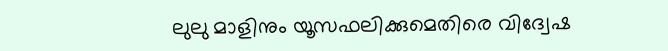ലുലു മാളിനും യൂസഫലിക്കുമെതിരെ വിദ്വേഷ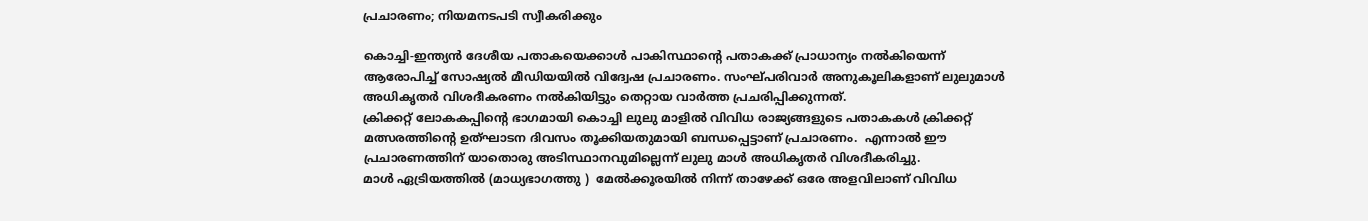പ്രചാരണം; നിയമനടപടി സ്വീകരിക്കും

കൊച്ചി-ഇന്ത്യന്‍ ദേശീയ പതാകയെക്കാള്‍ പാകിസ്ഥാന്റെ പതാകക്ക് പ്രാധാന്യം നല്‍കിയെന്ന് ആരോപിച്ച് സോഷ്യല്‍ മീഡിയയില്‍ വിദ്വേഷ പ്രചാരണം. സംഘ്പരിവാര്‍ അനുകൂലികളാണ് ലുലുമാള്‍ അധികൃതര്‍ വിശദീകരണം നല്‍കിയിട്ടും തെറ്റായ വാര്‍ത്ത പ്രചരിപ്പിക്കുന്നത്.
ക്രിക്കറ്റ് ലോകകപ്പിന്റെ ഭാഗമായി കൊച്ചി ലുലു മാളില്‍ വിവിധ രാജ്യങ്ങളുടെ പതാകകള്‍ ക്രിക്കറ്റ് മത്സരത്തിന്റെ ഉത്ഘാടന ദിവസം തൂക്കിയതുമായി ബന്ധപ്പെട്ടാണ് പ്രചാരണം.  എന്നാല്‍ ഈ പ്രചാരണത്തിന് യാതൊരു അടിസ്ഥാനവുമില്ലെന്ന് ലുലു മാള്‍ അധികൃതര്‍ വിശദീകരിച്ചു.
മാള്‍ ഏട്രിയത്തില്‍ (മാധ്യഭാഗത്തു )  മേല്‍ക്കൂരയില്‍ നിന്ന് താഴേക്ക് ഒരേ അളവിലാണ് വിവിധ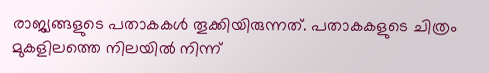രാജ്യങ്ങളുടെ പതാകകള്‍ തൂക്കിയിരുന്നത്. പതാകകളുടെ ചിത്രം മുകളിലത്തെ നിലയില്‍ നിന്ന്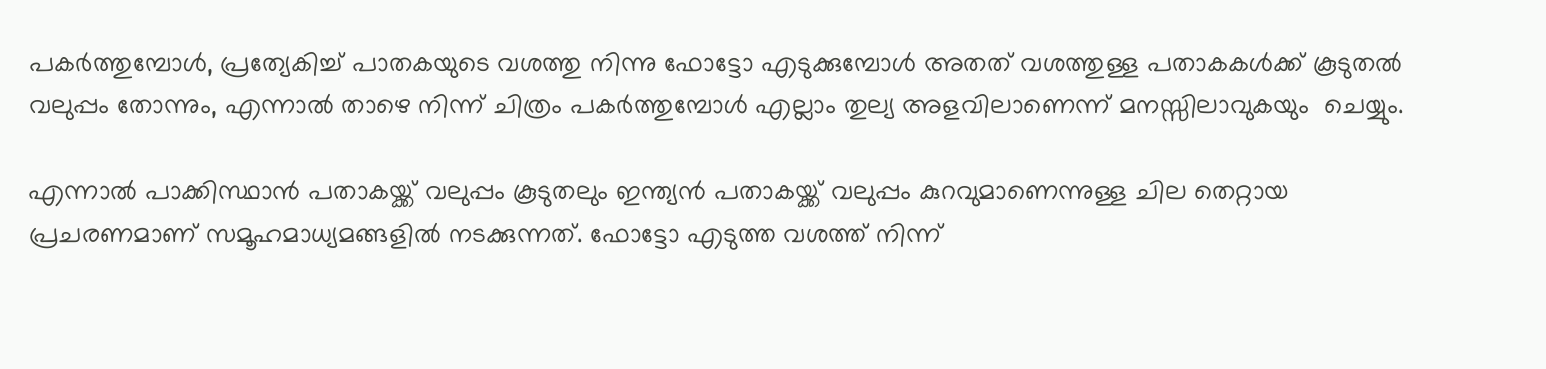പകര്‍ത്തുമ്പോള്‍, പ്രത്യേകിച്ച് പാതകയുടെ വശത്തു നിന്നു ഫോട്ടോ എടുക്കുമ്പോള്‍ അതത് വശത്തുള്ള പതാകകള്‍ക്ക് കൂടുതല്‍ വലുപ്പം തോന്നും, എന്നാല്‍ താഴെ നിന്ന് ചിത്രം പകര്‍ത്തുമ്പോള്‍ എല്ലാം തുല്യ അളവിലാണെന്ന് മനസ്സിലാവുകയും  ചെയ്യും.

എന്നാല്‍ പാക്കിസ്ഥാന്‍ പതാകയ്ക്ക് വലുപ്പം കൂടുതലും ഇന്ത്യന്‍ പതാകയ്ക്ക് വലുപ്പം കുറവുമാണെന്നുള്ള ചില തെറ്റായ  പ്രചരണമാണ് സമൂഹമാധ്യമങ്ങളില്‍ നടക്കുന്നത്. ഫോട്ടോ എടുത്ത വശത്ത് നിന്ന്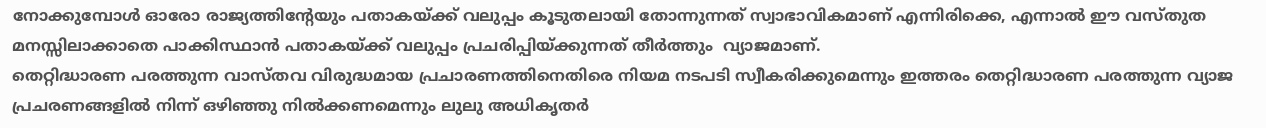നോക്കുമ്പോള്‍ ഓരോ രാജ്യത്തിന്റേയും പതാകയ്ക്ക് വലുപ്പം കൂടുതലായി തോന്നുന്നത് സ്വാഭാവികമാണ് എന്നിരിക്കെ, എന്നാല്‍ ഈ വസ്തുത മനസ്സിലാക്കാതെ പാക്കിസ്ഥാന്‍ പതാകയ്ക്ക് വലുപ്പം പ്രചരിപ്പിയ്ക്കുന്നത് തീര്‍ത്തും  വ്യാജമാണ്.
തെറ്റിദ്ധാരണ പരത്തുന്ന വാസ്തവ വിരുദ്ധമായ പ്രചാരണത്തിനെതിരെ നിയമ നടപടി സ്വീകരിക്കുമെന്നും ഇത്തരം തെറ്റിദ്ധാരണ പരത്തുന്ന വ്യാജ പ്രചരണങ്ങളില്‍ നിന്ന് ഒഴിഞ്ഞു നില്‍ക്കണമെന്നും ലുലു അധികൃതര്‍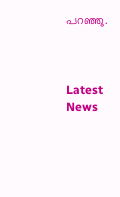പറഞ്ഞു.



Latest News